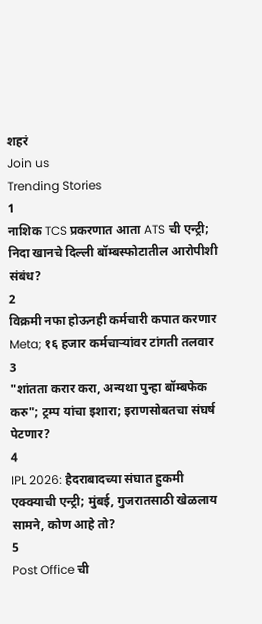शहरं
Join us
Trending Stories
1
नाशिक TCS प्रकरणात आता ATS ची एन्ट्री; निदा खानचे दिल्ली बॉम्बस्फोटातील आरोपीशी संबंध?
2
विक्रमी नफा होऊनही कर्मचारी कपात करणार Meta; १६ हजार कर्मचाऱ्यांवर टांगती तलवार
3
"शांतता करार करा, अन्यथा पुन्हा बॉम्बफेक करु"; ट्रम्प यांचा इशारा; इराणसोबतचा संघर्ष पेटणार?
4
IPL 2026: हैदराबादच्या संघात हुकमी एक्क्याची एन्ट्री; मुंबई, गुजरातसाठी खेळलाय सामने, कोण आहे तो?
5
Post Office ची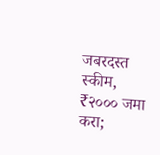जबरदस्त स्कीम, ₹२००० जमा करा;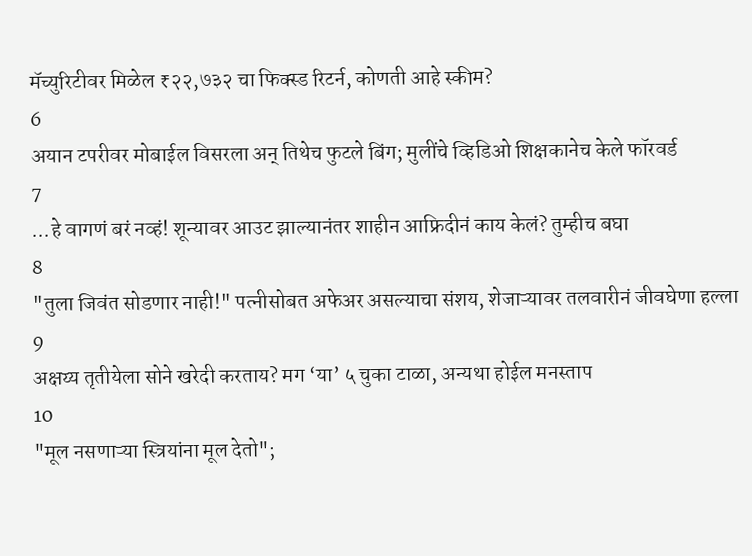मॅच्युरिटीवर मिळेल ₹२२,७३२ चा फिक्स्ड रिटर्न, कोणती आहे स्कीम?
6
अयान टपरीवर मोबाईल विसरला अन् तिथेच फुटले बिंग; मुलींचे व्हिडिओ शिक्षकानेच केले फॉरवर्ड
7
...हे वागणं बरं नव्हं! शून्यावर आउट झाल्यानंतर शाहीन आफ्रिदीनं काय केलं? तुम्हीच बघा
8
"तुला जिवंत सोडणार नाही!" पत्नीसोबत अफेअर असल्याचा संशय, शेजाऱ्यावर तलवारीनं जीवघेणा हल्ला
9
अक्षय्य तृतीयेला सोने खरेदी करताय? मग ‘या’ ५ चुका टाळा, अन्यथा होईल मनस्ताप
10
"मूल नसणाऱ्या स्त्रियांना मूल देतो";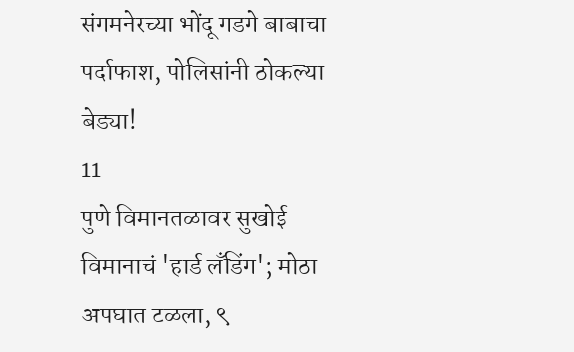संगमनेरच्या भोंदू गडगे बाबाचा पर्दाफाश, पोलिसांनी ठोकल्या बेड्या!
11
पुणे विमानतळावर सुखोई विमानाचं 'हार्ड लँडिंग'; मोठा अपघात टळला, ९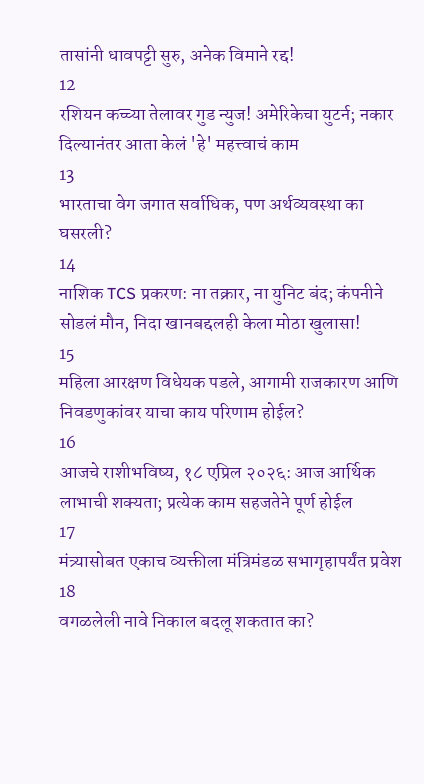तासांनी धावपट्टी सुरु, अनेक विमाने रद्द!
12
रशियन कच्च्या तेलावर गुड न्युज! अमेरिकेचा युटर्न; नकार दिल्यानंतर आता केलं 'हे' महत्त्वाचं काम
13
भारताचा वेग जगात सर्वाधिक, पण अर्थव्यवस्था का घसरली?
14
नाशिक TCS प्रकरण: ना तक्रार, ना युनिट बंद; कंपनीने सोडलं मौन, निदा खानबद्दलही केला मोठा खुलासा!
15
महिला आरक्षण विधेयक पडले, आगामी राजकारण आणि निवडणुकांवर याचा काय परिणाम होईल?
16
आजचे राशीभविष्य, १८ एप्रिल २०२६: आज आर्थिक लाभाची शक्यता; प्रत्येक काम सहजतेने पूर्ण होईल
17
मंत्र्यासोबत एकाच व्यक्तीला मंत्रिमंडळ सभागृहापर्यंत प्रवेश
18
वगळलेली नावे निकाल बदलू शकतात का?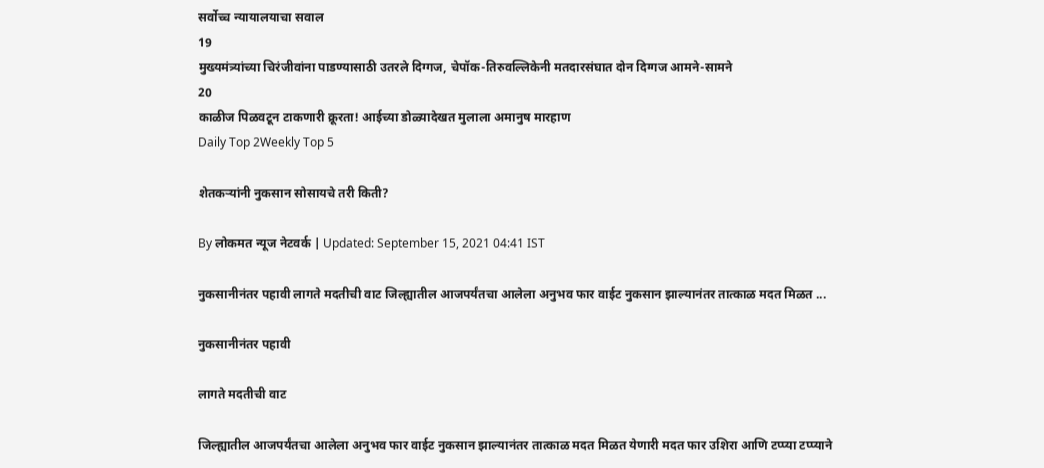सर्वोच्च न्यायालयाचा सवाल
19
मुख्यमंत्र्यांच्या चिरंजीवांना पाडण्यासाठी उतरले दिग्गज, चेपॉक-तिरुवल्लिकेनी मतदारसंघात दोन दिग्गज आमने-सामने
20
काळीज पिळवटून टाकणारी क्रूरता! आईच्या डोळ्यादेखत मुलाला अमानुष मारहाण
Daily Top 2Weekly Top 5

शेतकऱ्यांनी नुकसान सोसायचे तरी किती?

By लोकमत न्यूज नेटवर्क | Updated: September 15, 2021 04:41 IST

नुकसानीनंतर पहावी लागते मदतीची वाट जिल्ह्यातील आजपर्यंतचा आलेला अनुभव फार वाईट नुकसान झाल्यानंतर तात्काळ मदत मिळत ...

नुकसानीनंतर पहावी

लागते मदतीची वाट

जिल्ह्यातील आजपर्यंतचा आलेला अनुभव फार वाईट नुकसान झाल्यानंतर तात्काळ मदत मिळत येणारी मदत फार उशिरा आणि टप्प्या टप्प्याने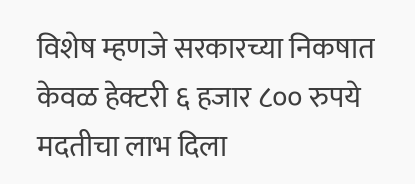विशेष म्हणजे सरकारच्या निकषात केवळ हेक्टरी ६ हजार ८०० रुपये मदतीचा लाभ दिला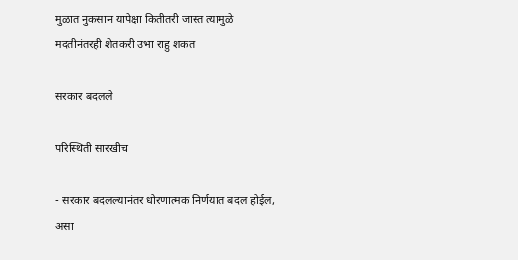मुळात नुकसान यापेक्षा कितीतरी जास्त त्यामुळे मदतीनंतरही शेतकरी उभा राहु शकत

सरकार बदलले

परिस्थिती सारखीच

- सरकार बदलल्यानंतर धोरणात्मक निर्णयात बदल होईल, असा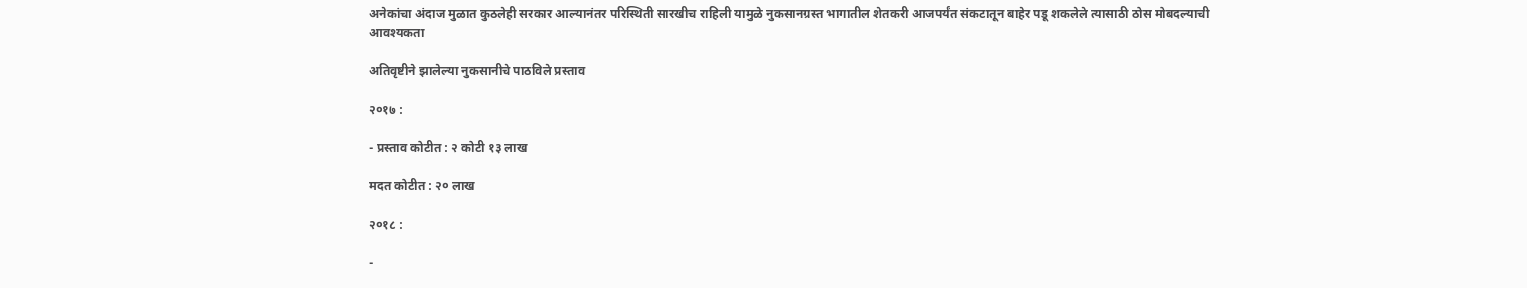अनेकांचा अंदाज मुळात कुठलेही सरकार आल्यानंतर परिस्थिती सारखीच राहिली यामुळे नुकसानग्रस्त भागातील शेतकरी आजपर्यंत संकटातून बाहेर पडू शकलेले त्यासाठी ठोस मोबदल्याची आवश्यकता

अतिवृष्टीने झालेल्या नुकसानीचे पाठविले प्रस्ताव

२०१७ :

- प्रस्ताव कोटीत : २ कोटी १३ लाख

मदत कोटीत : २० लाख

२०१८ :

-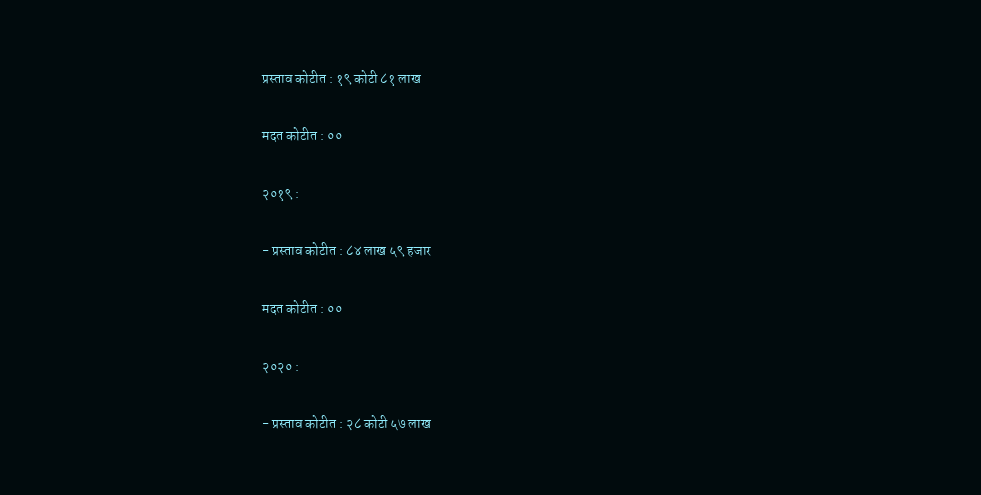प्रस्ताव कोटीत : १९ कोटी ८१ लाख

मदत कोटीत : ००

२०१९ :

- प्रस्ताव कोटीत : ८४ लाख ५९ हजार

मदत कोटीत : ००

२०२० :

- प्रस्ताव कोटीत : २८ कोटी ५७ लाख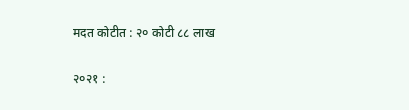मदत कोटीत : २० कोटी ८८ लाख

२०२१ :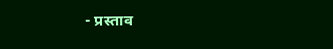- प्रस्ताव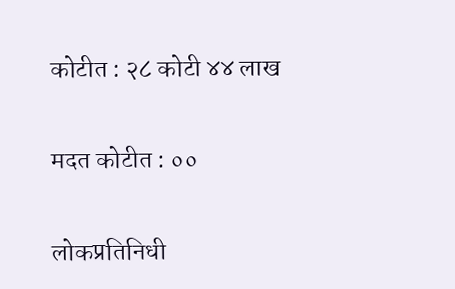कोटीत : २८ कोटी ४४ लाख

मदत कोटीत : ००

लोकप्रतिनिधी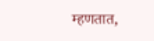म्हणतात,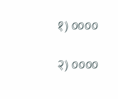१) ००००

२) ००००